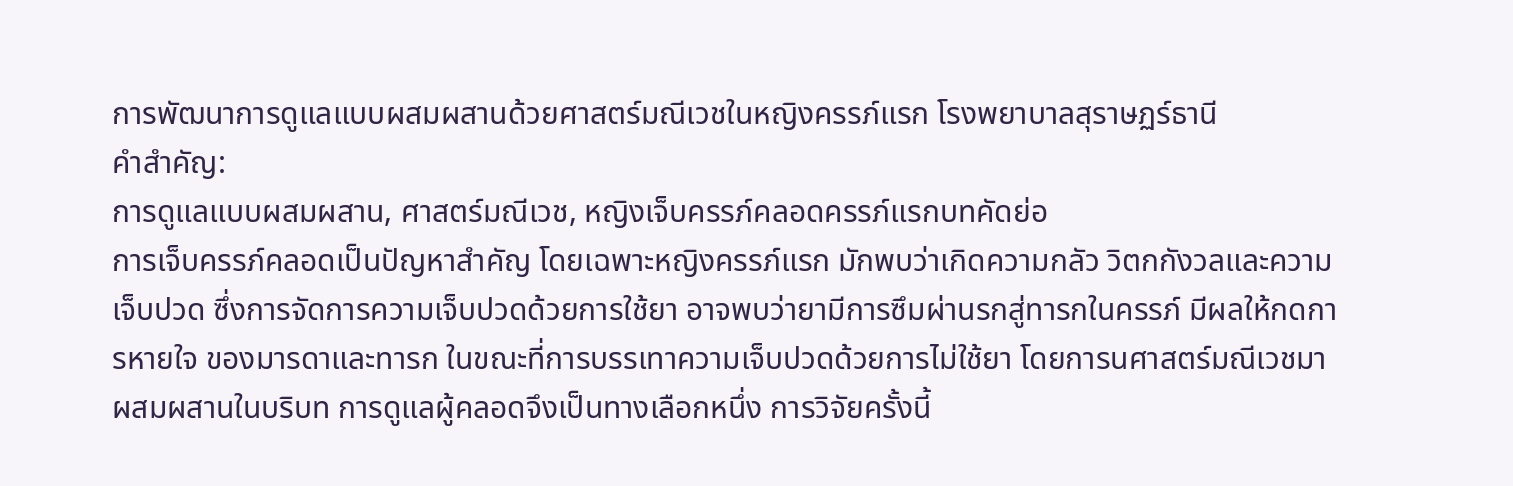การพัฒนาการดูแลแบบผสมผสานด้วยศาสตร์มณีเวชในหญิงครรภ์แรก โรงพยาบาลสุราษฏร์ธานี
คำสำคัญ:
การดูแลแบบผสมผสาน, ศาสตร์มณีเวช, หญิงเจ็บครรภ์คลอดครรภ์แรกบทคัดย่อ
การเจ็บครรภ์คลอดเป็นปัญหาสำคัญ โดยเฉพาะหญิงครรภ์แรก มักพบว่าเกิดความกลัว วิตกกังวลและความ เจ็บปวด ซึ่งการจัดการความเจ็บปวดด้วยการใช้ยา อาจพบว่ายามีการซึมผ่านรกสู่ทารกในครรภ์ มีผลให้กดการหายใจ ของมารดาและทารก ในขณะที่การบรรเทาความเจ็บปวดด้วยการไม่ใช้ยา โดยการนศาสตร์มณีเวชมาผสมผสานในบริบท การดูแลผู้คลอดจึงเป็นทางเลือกหนึ่ง การวิจัยครั้งนี้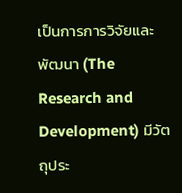เป็นการการวิจัยและพัฒนา (The Research and Development) มีวัตถุประ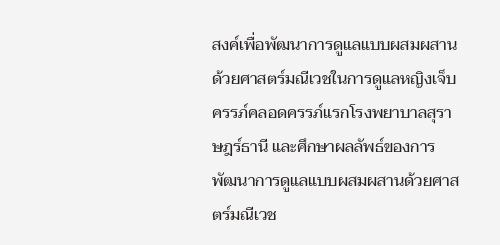สงค์เพื่อพัฒนาการดูแลแบบผสมผสานด้วยศาสตร์มณีเวชในการดูแลหญิงเจ็บครรภ์คลอดครรภ์แรกโรงพยาบาลสุราษฎร์ธานี และศึกษาผลลัพธ์ของการพัฒนาการดูแลแบบผสมผสานด้วยศาสตร์มณีเวช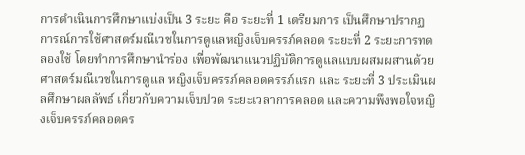การดำเนินการศึกษาแบ่งเป็น 3 ระยะ คือ ระยะที่ 1 เตรียมการ เป็นศึกษาปรากฏการณ์การใช้ศาสตร์มณีเวชในการดูแลหญิงเจ็บครรภ์คลอด ระยะที่ 2 ระยะการทดลองใช้ โดยทำการศึกษานำร่อง เพื่อพัฒนาแนวปฏิบัติการดูแลแบบผสมผสานด้วยศาสตร์มณีเวชในการดูแล หญิงเจ็บครรภ์คลอดครรภ์แรก และ ระยะที่ 3 ประเมินผลศึกษาผลลัพธ์ เกี่ยวกับความเจ็บปวด ระยะเวลาการคลอด และความพึงพอใจหญิงเจ็บครรภ์คลอดคร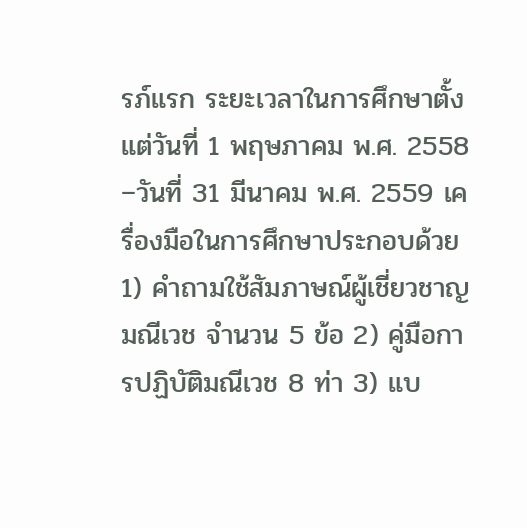รภ์แรก ระยะเวลาในการศึกษาตั้งแต่วันที่ 1 พฤษภาคม พ.ศ. 2558 –วันที่ 31 มีนาคม พ.ศ. 2559 เครื่องมือในการศึกษาประกอบด้วย 1) คำถามใช้สัมภาษณ์ผู้เชี่ยวชาญมณีเวช จำนวน 5 ข้อ 2) คู่มือการปฏิบัติมณีเวช 8 ท่า 3) แบ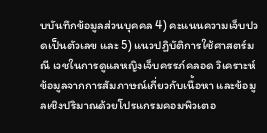บบันทึกข้อมูลส่วนบุคคล 4) คะแนนความเจ็บปวดเป็นตัวเลข และ 5) แนวปฏิบัติการใช้ศาสตร์มณี เวชในการดูแลหญิงเจ็บครรภ์คลอด วิเคราะห์ข้อมูลจากการสัมภาษณ์เกี่ยวกับเนื้อหา และข้อมูลเชิงปริมาณด้วยโปรแกรมคอมพิวเตอ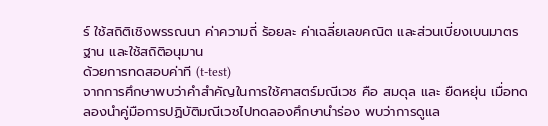ร์ ใช้สถิติเชิงพรรณนา ค่าความถี่ ร้อยละ ค่าเฉลี่ยเลขคณิต และส่วนเบี่ยงเบนมาตรฐาน และใช้สถิติอนุมาน
ด้วยการทดสอบค่าที (t-test)
จากการศึกษาพบว่าคำสำคัญในการใช้ศาสตร์มณีเวช คือ สมดุล และ ยืดหยุ่น เมื่อทดลองนำคู่มือการปฏิบัติมณีเวชไปทดลองศึกษานำร่อง พบว่าการดูแล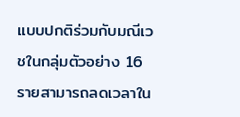แบบปกติร่วมกับมณีเวชในกลุ่มตัวอย่าง 16 รายสามารถลดเวลาใน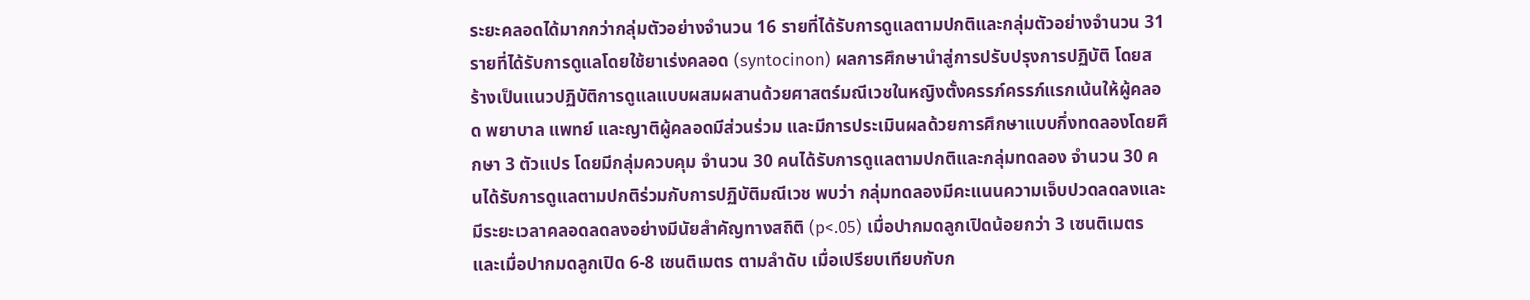ระยะคลอดได้มากกว่ากลุ่มตัวอย่างจำนวน 16 รายที่ได้รับการดูแลตามปกติและกลุ่มตัวอย่างจำนวน 31 รายที่ได้รับการดูแลโดยใช้ยาเร่งคลอด (syntocinon) ผลการศึกษานำสู่การปรับปรุงการปฏิบัติ โดยสร้างเป็นแนวปฏิบัติการดูแลแบบผสมผสานด้วยศาสตร์มณีเวชในหญิงตั้งครรภ์ครรภ์แรกเน้นให้ผู้คลอด พยาบาล แพทย์ และญาติผู้คลอดมีส่วนร่วม และมีการประเมินผลด้วยการศึกษาแบบกึ่งทดลองโดยศึกษา 3 ตัวแปร โดยมีกลุ่มควบคุม จำนวน 30 คนได้รับการดูแลตามปกติและกลุ่มทดลอง จำนวน 30 คนได้รับการดูแลตามปกติร่วมกับการปฏิบัติมณีเวช พบว่า กลุ่มทดลองมีคะแนนความเจ็บปวดลดลงและมีระยะเวลาคลอดลดลงอย่างมีนัยสำคัญทางสถิติ (p<.05) เมื่อปากมดลูกเปิดน้อยกว่า 3 เซนติเมตร และเมื่อปากมดลูกเปิด 6-8 เซนติเมตร ตามลำดับ เมื่อเปรียบเทียบกับก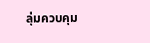ลุ่มควบคุม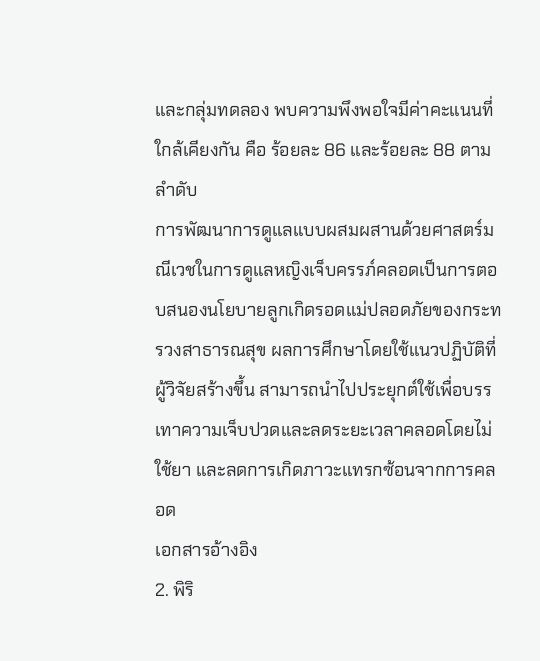และกลุ่มทดลอง พบความพึงพอใจมีค่าคะแนนที่ใกล้เคียงกัน คือ ร้อยละ 86 และร้อยละ 88 ตามลำดับ
การพัฒนาการดูแลแบบผสมผสานด้วยศาสตร์มณีเวชในการดูแลหญิงเจ็บครรภ์คลอดเป็นการตอบสนองนโยบายลูกเกิดรอดแม่ปลอดภัยของกระทรวงสาธารณสุข ผลการศึกษาโดยใช้แนวปฏิบัติที่ผู้วิจัยสร้างขึ้น สามารถนำไปประยุกต์ใช้เพื่อบรรเทาความเจ็บปวดและลดระยะเวลาคลอดโดยไม่ใช้ยา และลดการเกิดภาวะแทรกซ้อนจากการคลอด
เอกสารอ้างอิง
2. พิริ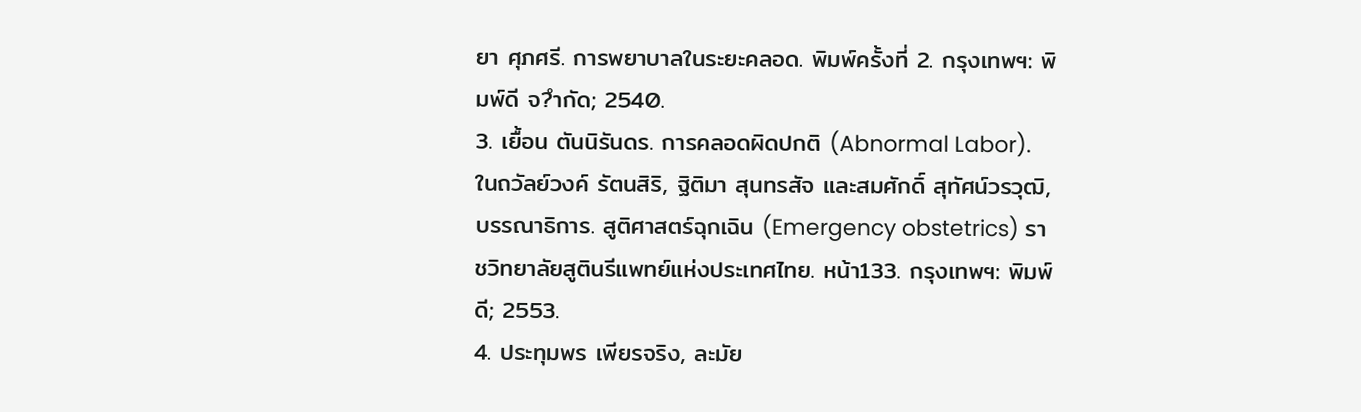ยา ศุภศรี. การพยาบาลในระยะคลอด. พิมพ์ครั้งที่ 2. กรุงเทพฯ: พิมพ์ดี จ?ำกัด; 2540.
3. เยื้อน ตันนิรันดร. การคลอดผิดปกติ (Abnormal Labor). ในถวัลย์วงค์ รัตนสิริ, ฐิติมา สุนทรสัจ และสมศักดิ์ สุทัศน์วรวุฒิ, บรรณาธิการ. สูติศาสตร์ฉุกเฉิน (Emergency obstetrics) ราชวิทยาลัยสูตินรีแพทย์แห่งประเทศไทย. หน้า133. กรุงเทพฯ: พิมพ์ดี; 2553.
4. ประทุมพร เพียรจริง, ละมัย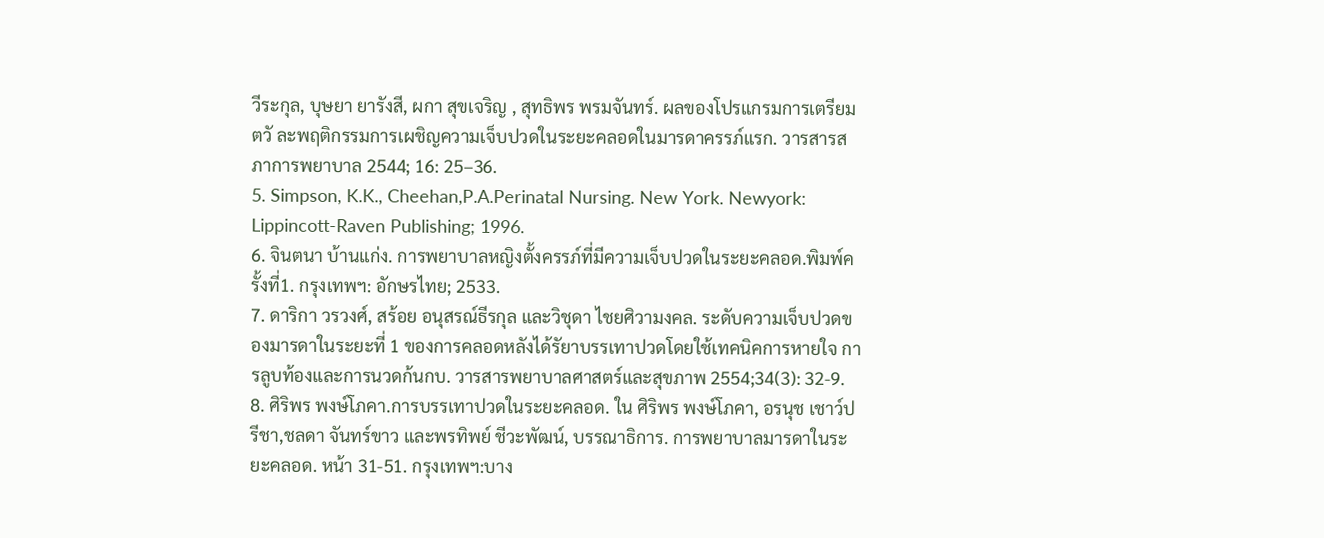วีระกุล, บุษยา ยารังสี, ผกา สุขเจริญ , สุทธิพร พรมจันทร์. ผลของโปรแกรมการเตรียมตวั ละพฤติกรรมการเผชิญความเจ็บปวดในระยะคลอดในมารดาครรภ์แรก. วารสารสภาการพยาบาล 2544; 16: 25–36.
5. Simpson, K.K., Cheehan,P.A.Perinatal Nursing. New York. Newyork: Lippincott-Raven Publishing; 1996.
6. จินตนา บ้านแก่ง. การพยาบาลหญิงตั้งครรภ์ที่มีความเจ็บปวดในระยะคลอด.พิมพ์ครั้งที่1. กรุงเทพฯ: อักษรไทย; 2533.
7. ดาริกา วรวงศ์, สร้อย อนุสรณ์ธีรกุล และวิชุดา ไชยศิวามงคล. ระดับความเจ็บปวดของมารดาในระยะที่ 1 ของการคลอดหลังได้รัยาบรรเทาปวดโดยใช้เทคนิคการหายใจ การลูบท้องและการนวดก้นกบ. วารสารพยาบาลศาสตร์และสุขภาพ 2554;34(3): 32-9.
8. ศิริพร พงษ์โภคา.การบรรเทาปวดในระยะคลอด. ใน ศิริพร พงษ์โภคา, อรนุช เชาว์ปรีชา,ชลดา จันทร์ขาว และพรทิพย์ ชีวะพัฒน์, บรรณาธิการ. การพยาบาลมารดาในระยะคลอด. หน้า 31-51. กรุงเทพฯ:บาง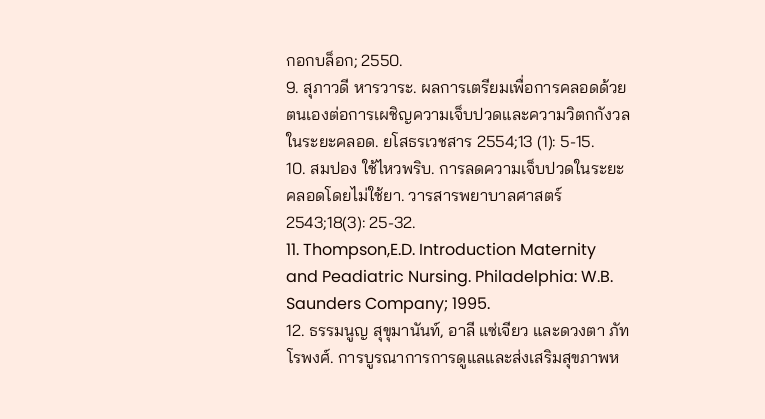กอกบล็อก; 2550.
9. สุภาวดี หารวาระ. ผลการเตรียมเพื่อการคลอดด้วยตนเองต่อการเผชิญความเจ็บปวดและความวิตกกังวลในระยะคลอด. ยโสธรเวชสาร 2554;13 (1): 5-15.
10. สมปอง ใช้ไหวพริบ. การลดความเจ็บปวดในระยะคลอดโดยไม่ใช้ยา. วารสารพยาบาลศาสตร์ 2543;18(3): 25-32.
11. Thompson,E.D. Introduction Maternity and Peadiatric Nursing. Philadelphia: W.B. Saunders Company; 1995.
12. ธรรมนูญ สุขุมานันท์, อาลี แซ่เจียว และดวงตา ภัทโรพงศ์. การบูรณาการการดูแลและส่งเสริมสุขภาพห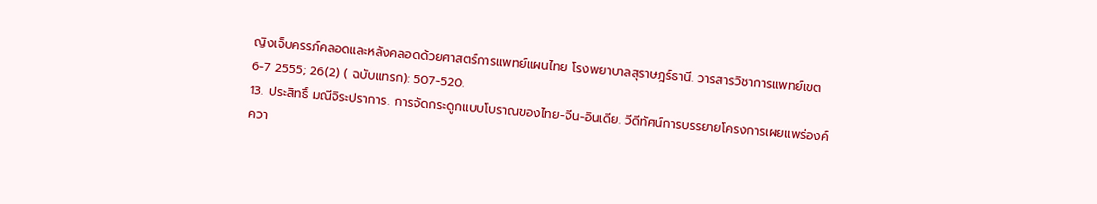ญิงเจ็บครรภ์คลอดและหลังคลอดด้วยศาสตร์การแพทย์แผนไทย โรงพยาบาลสุราษฎร์ธานี. วารสารวิชาการแพทย์เขต 6-7 2555; 26(2) ( ฉบับแทรก): 507-520.
13. ประสิทธิ์ มณีจิระปราการ. การจัดกระดูกแบบโบราณของไทย-จีน-อินเดีย. วีดีทัศน์การบรรยายโครงการเผยแพร่องค์ควา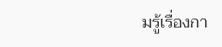มรู้เรื่องกา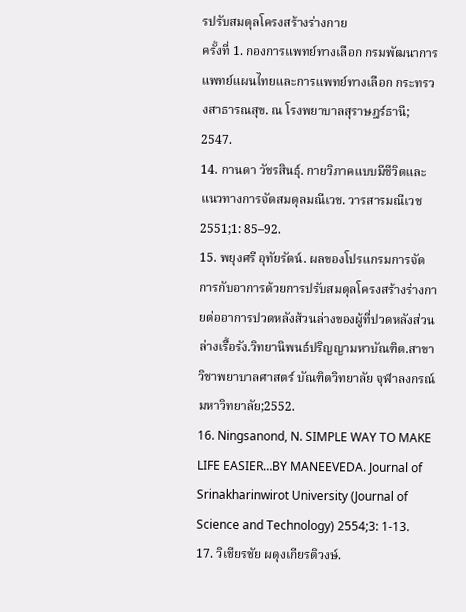รปรับสมดุลโครงสร้างร่างกาย
ครั้งที่ 1. กองการแพทย์ทางเลือก กรมพัฒนาการแพทย์แผนไทยและการแพทย์ทางเลือก กระทรวงสาธารณสุข. ณ โรงพยาบาลสุราษฎร์ธานี; 2547.
14. กานดา วัชรสินธุ์. กายวิภาคแบบมีชีวิตและแนวทางการจัดสมดุลมณีเวช. วารสารมณีเวช 2551;1: 85–92.
15. พยุงศรี อุทัยรัตน์. ผลของโปรแกรมการจัดการกับอาการด้วยการปรับสมดุลโครงสร้างร่างกายต่ออาการปวดหลังส้วนล่างของผู้ที่ปวดหลังส่วนล่างเรื้อรัง.วิทยานิพนธ์ปริญญามหาบัณฑิต.สาขาวิชาพยาบาลศาสตร์ บัณฑิตวิทยาลัย จุฬาลงกรณ์มหาวิทยาลัย;2552.
16. Ningsanond, N. SIMPLE WAY TO MAKE LIFE EASIER…BY MANEEVEDA. Journal of Srinakharinwirot University (Journal of Science and Technology) 2554;3: 1-13.
17. วิเชียรชัย ผดุงเกียรติวงษ์.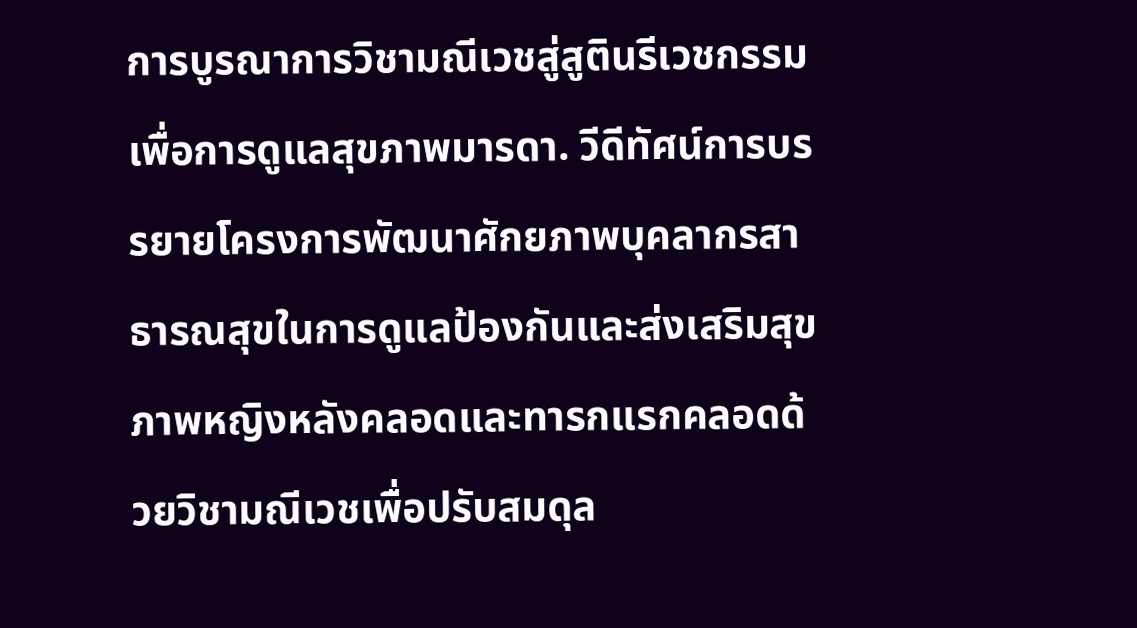การบูรณาการวิชามณีเวชสู่สูตินรีเวชกรรมเพื่อการดูแลสุขภาพมารดา. วีดีทัศน์การบรรยายโครงการพัฒนาศักยภาพบุคลากรสาธารณสุขในการดูแลป้องกันและส่งเสริมสุขภาพหญิงหลังคลอดและทารกแรกคลอดด้วยวิชามณีเวชเพื่อปรับสมดุล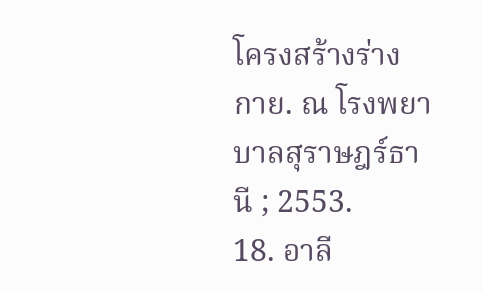โครงสร้างร่างกาย. ณ โรงพยาบาลสุราษฎร์ธานี ; 2553.
18. อาลี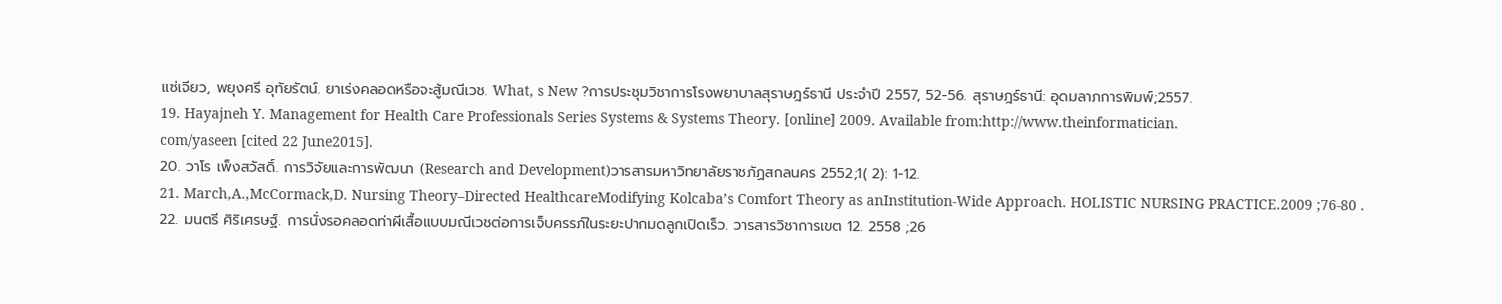แซ่เจียว, พยุงศรี อุทัยรัตน์. ยาเร่งคลอดหรือจะสู้มณีเวช. What, s New ?การประชุมวิชาการโรงพยาบาลสุราษฎร์ธานี ประจำปี 2557, 52-56. สุราษฎร์ธานี: อุดมลาภการพิมพ์;2557.
19. Hayajneh Y. Management for Health Care Professionals Series Systems & Systems Theory. [online] 2009. Available from:http://www.theinformatician.
com/yaseen [cited 22 June2015].
20. วาโร เพ็งสวัสดิ์. การวิจัยและการพัฒนา (Research and Development)วารสารมหาวิทยาลัยราชภัฏสกลนคร 2552;1( 2): 1-12.
21. March,A.,McCormack,D. Nursing Theory–Directed HealthcareModifying Kolcaba’s Comfort Theory as anInstitution-Wide Approach. HOLISTIC NURSING PRACTICE.2009 ;76-80 .
22. มนตรี ศิริเศรษฐ์. การนั่งรอคลอดท่าผีเสื้อแบบมณีเวชต่อการเจ็บครรภ์ในระยะปากมดลูกเปิดเร็ว. วารสารวิชาการเขต 12. 2558 ;26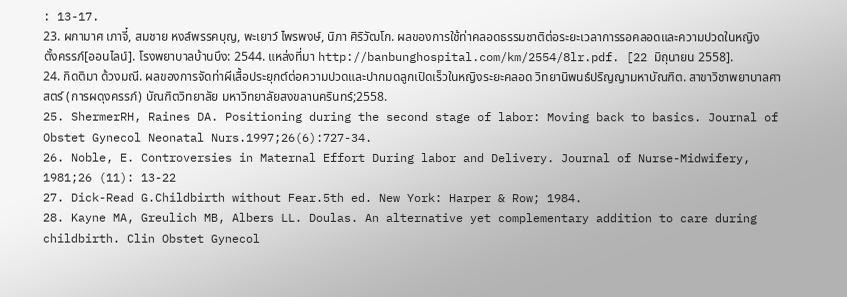: 13-17.
23. ผกามาศ เภาจี๋, สมชาย หงส์พรรคบุญ, พะเยาว์ ไพรพงษ์, นิภา ศิริวัฒโก. ผลของการใช้ท่าคลอดธรรมชาติต่อระยะเวลาการรอคลอดและความปวดในหญิงตั้งครรภ์[ออนไลน์]. โรงพยาบาลบ้านบึง: 2544. แหล่งที่มา http://banbunghospital.com/km/2554/8lr.pdf. [22 มิถุนายน 2558].
24. กิดติมา ด้วงมณี. ผลของการจัดท่าผีเสื้อประยุกต์ต่อความปวดและปากมดลูกเปิดเร็วในหญิงระยะคลอด วิทยานิพนธ์ปริญญามหาบัณฑิต. สาขาวิชาพยาบาลศาสตร์ (การผดุงครรภ์) บัณฑิตวิทยาลัย มหาวิทยาลัยสงขลานครินทร์;2558.
25. ShermerRH, Raines DA. Positioning during the second stage of labor: Moving back to basics. Journal of Obstet Gynecol Neonatal Nurs.1997;26(6):727-34.
26. Noble, E. Controversies in Maternal Effort During labor and Delivery. Journal of Nurse-Midwifery, 1981;26 (11): 13-22
27. Dick-Read G.Childbirth without Fear.5th ed. New York: Harper & Row; 1984.
28. Kayne MA, Greulich MB, Albers LL. Doulas. An alternative yet complementary addition to care during childbirth. Clin Obstet Gynecol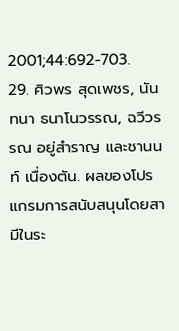2001;44:692-703.
29. ศิวพร สุดเพชร, นันทนา ธนาโนวรรณ, ฉวีวรรณ อยู่สำราญ และชานนท์ เนื่องตัน. ผลของโปรแกรมการสนับสนุนโดยสามีในระ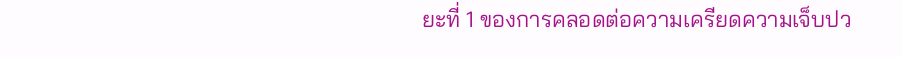ยะที่ 1 ของการคลอดต่อความเครียดความเจ็บปว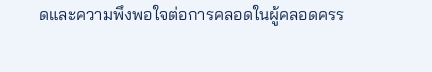ดและความพึงพอใจต่อการคลอดในผู้คลอดครร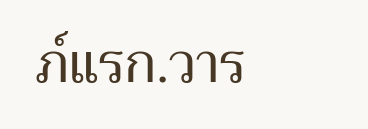ภ์แรก.วาร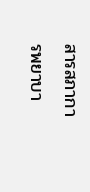สารสภาการพยาบา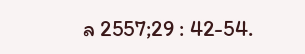ล 2557;29 : 42-54.